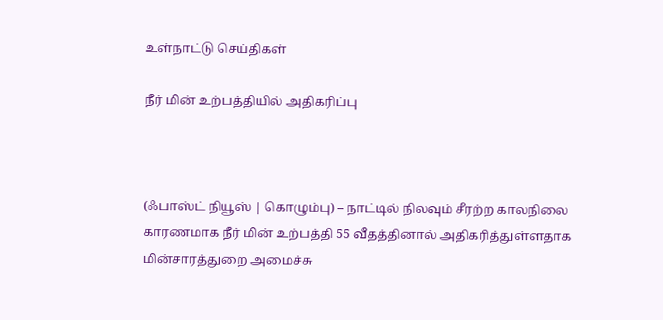உள்நாட்டு செய்திகள்

நீர் மின் உற்பத்தியில் அதிகரிப்பு



(ஃபாஸ்ட் நியூஸ் | கொழும்பு) – நாட்டில் நிலவும் சீரற்ற காலநிலை காரணமாக நீர் மின் உற்பத்தி 55 வீதத்தினால் அதிகரித்துள்ளதாக மின்சாரத்துறை அமைச்சு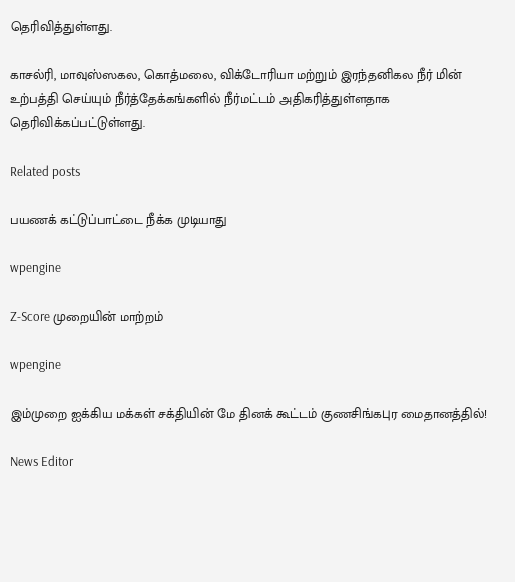தெரிவித்துள்ளது.

காசல்ரி, மாவுஸ்ஸகல, கொத்மலை, விக்டோரியா மற்றும் இரந்தனிகல நீர் மின் உற்பத்தி செய்யும் நீர்த்தேக்கங்களில் நீர்மட்டம் அதிகரித்துள்ளதாக தெரிவிக்கப்பட்டுள்ளது.

Related posts

பயணக் கட்டுப்பாட்டை நீக்க முடியாது

wpengine

Z-Score முறையின் மாற்றம்

wpengine

இம்முறை ஐக்கிய மக்கள் சக்தியின் மே தினக் கூட்டம் குணசிங்கபுர மைதானத்தில்!

News Editor